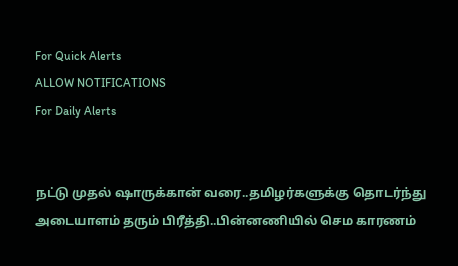For Quick Alerts
ALLOW NOTIFICATIONS
For Daily Alerts


நட்டு முதல் ஷாருக்கான் வரை..தமிழர்களுக்கு தொடர்ந்து அடையாளம் தரும் பிரீத்தி..பின்னணியில் செம காரணம்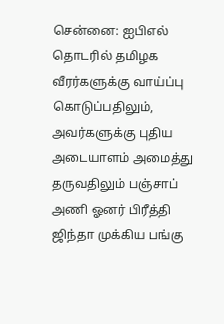சென்னை: ஐபிஎல் தொடரில் தமிழக வீரர்களுக்கு வாய்ப்பு கொடுப்பதிலும், அவர்களுக்கு புதிய அடையாளம் அமைத்து தருவதிலும் பஞ்சாப் அணி ஓனர் பிரீத்தி ஜிந்தா முக்கிய பங்கு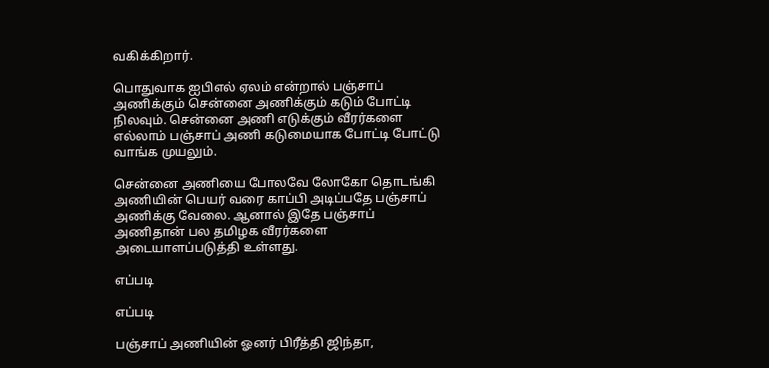வகிக்கிறார்.

பொதுவாக ஐபிஎல் ஏலம் என்றால் பஞ்சாப் அணிக்கும் சென்னை அணிக்கும் கடும் போட்டி நிலவும். சென்னை அணி எடுக்கும் வீரர்களை எல்லாம் பஞ்சாப் அணி கடுமையாக போட்டி போட்டு வாங்க முயலும்.

சென்னை அணியை போலவே லோகோ தொடங்கி அணியின் பெயர் வரை காப்பி அடிப்பதே பஞ்சாப் அணிக்கு வேலை. ஆனால் இதே பஞ்சாப் அணிதான் பல தமிழக வீரர்களை அடையாளப்படுத்தி உள்ளது.

எப்படி

எப்படி

பஞ்சாப் அணியின் ஓனர் பிரீத்தி ஜிந்தா,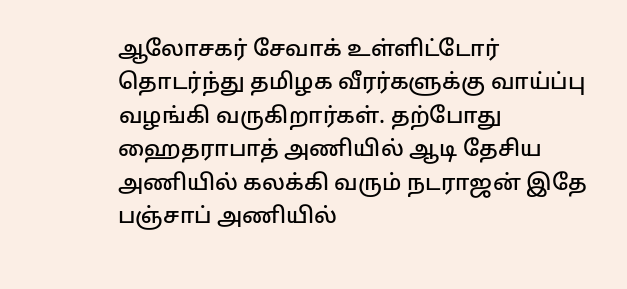ஆலோசகர் சேவாக் உள்ளிட்டோர் தொடர்ந்து தமிழக வீரர்களுக்கு வாய்ப்பு வழங்கி வருகிறார்கள். தற்போது ஹைதராபாத் அணியில் ஆடி தேசிய அணியில் கலக்கி வரும் நடராஜன் இதே பஞ்சாப் அணியில்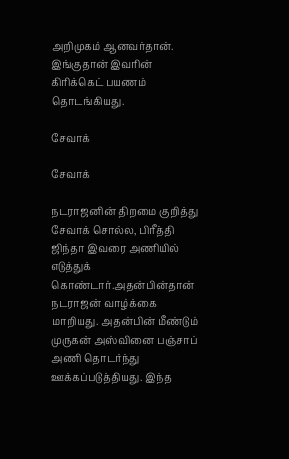அறிமுகம் ஆனவர்தான். இங்குதான் இவரின் கிரிக்கெட் பயணம் தொடங்கியது.

சேவாக்

சேவாக்

நடராஜனின் திறமை குறித்து சேவாக் சொல்ல, பிரீத்தி ஜிந்தா இவரை அணியில் எடுத்துக் கொண்டார்.அதன்பின்தான் நடராஜன் வாழ்க்கை மாறியது. அதன்பின் மீண்டும் முருகன் அஸ்வினை பஞ்சாப் அணி தொடர்ந்து ஊக்கப்படுத்தியது. இந்த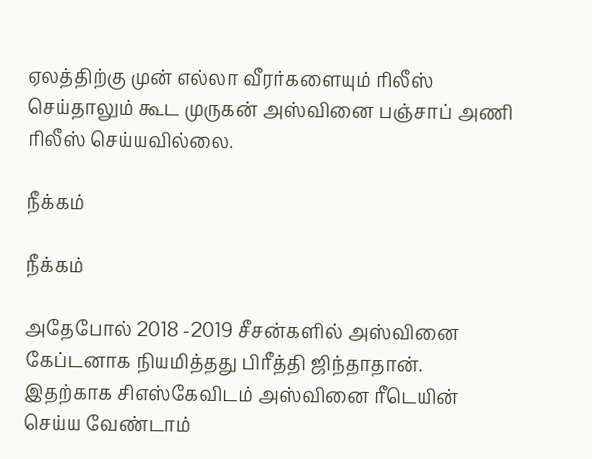ஏலத்திற்கு முன் எல்லா வீரர்களையும் ரிலீஸ் செய்தாலும் கூட முருகன் அஸ்வினை பஞ்சாப் அணி ரிலீஸ் செய்யவில்லை.

நீக்கம்

நீக்கம்

அதேபோல் 2018 -2019 சீசன்களில் அஸ்வினை கேப்டனாக நியமித்தது பிரீத்தி ஜிந்தாதான். இதற்காக சிஎஸ்கேவிடம் அஸ்வினை ரீடெயின் செய்ய வேண்டாம்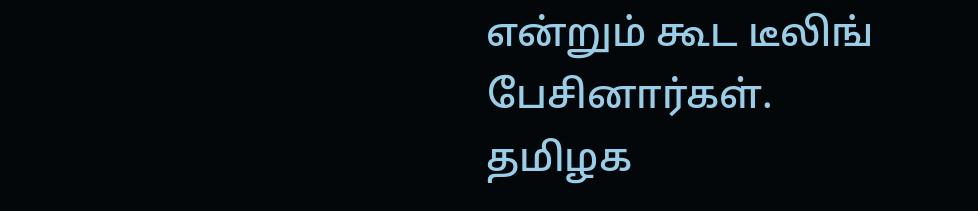என்றும் கூட டீலிங் பேசினார்கள். தமிழக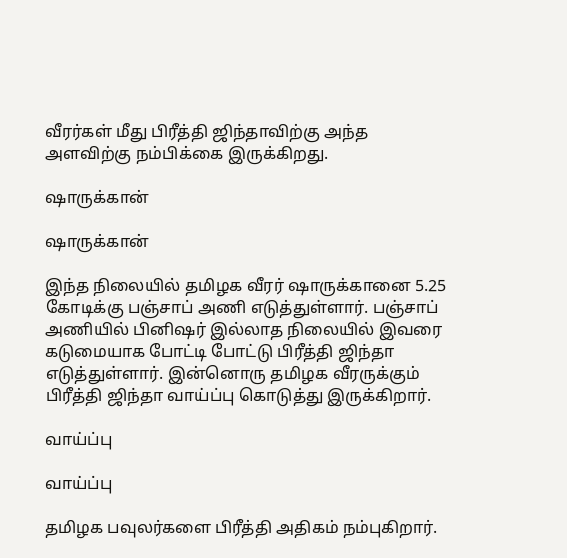வீரர்கள் மீது பிரீத்தி ஜிந்தாவிற்கு அந்த அளவிற்கு நம்பிக்கை இருக்கிறது.

ஷாருக்கான்

ஷாருக்கான்

இந்த நிலையில் தமிழக வீரர் ஷாருக்கானை 5.25 கோடிக்கு பஞ்சாப் அணி எடுத்துள்ளார். பஞ்சாப் அணியில் பினிஷர் இல்லாத நிலையில் இவரை கடுமையாக போட்டி போட்டு பிரீத்தி ஜிந்தா எடுத்துள்ளார். இன்னொரு தமிழக வீரருக்கும் பிரீத்தி ஜிந்தா வாய்ப்பு கொடுத்து இருக்கிறார்.

வாய்ப்பு

வாய்ப்பு

தமிழக பவுலர்களை பிரீத்தி அதிகம் நம்புகிறார்.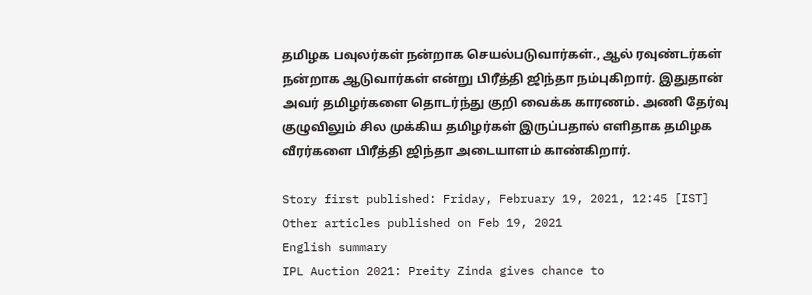தமிழக பவுலர்கள் நன்றாக செயல்படுவார்கள்., ஆல் ரவுண்டர்கள் நன்றாக ஆடுவார்கள் என்று பிரீத்தி ஜிந்தா நம்புகிறார். இதுதான் அவர் தமிழர்களை தொடர்ந்து குறி வைக்க காரணம். அணி தேர்வு குழுவிலும் சில முக்கிய தமிழர்கள் இருப்பதால் எளிதாக தமிழக வீரர்களை பிரீத்தி ஜிந்தா அடையாளம் காண்கிறார்.

Story first published: Friday, February 19, 2021, 12:45 [IST]
Other articles published on Feb 19, 2021
English summary
IPL Auction 2021: Preity Zinda gives chance to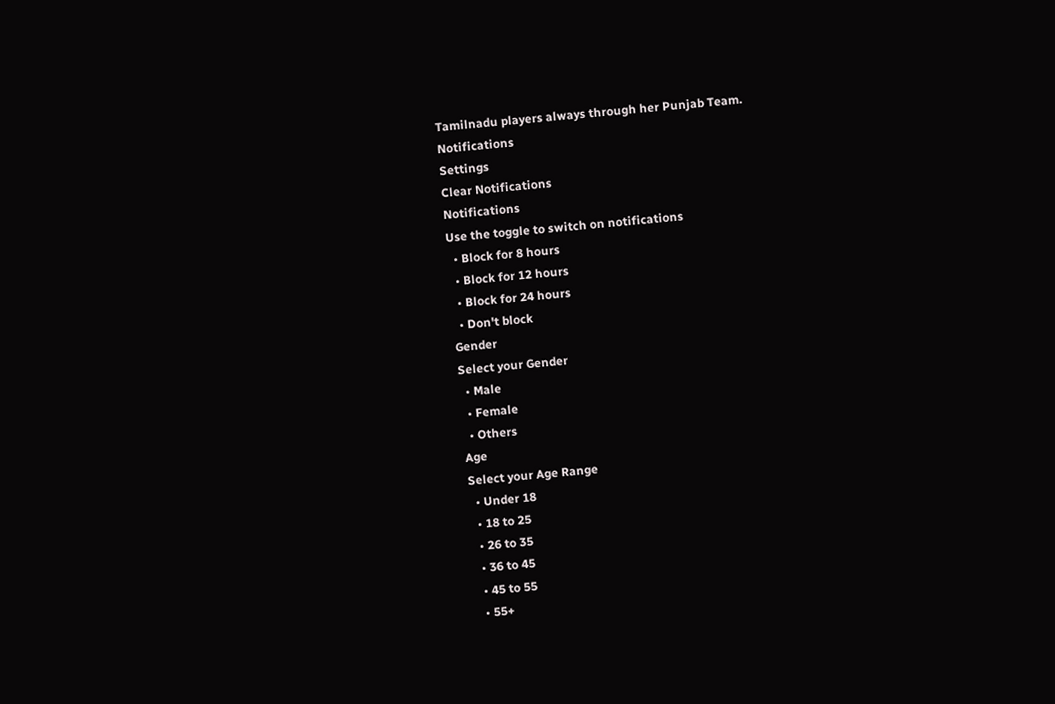Tamilnadu players always through her Punjab Team.
Notifications
Settings
Clear Notifications
Notifications
Use the toggle to switch on notifications
  • Block for 8 hours
  • Block for 12 hours
  • Block for 24 hours
  • Don't block
Gender
Select your Gender
  • Male
  • Female
  • Others
Age
Select your Age Range
  • Under 18
  • 18 to 25
  • 26 to 35
  • 36 to 45
  • 45 to 55
  • 55+